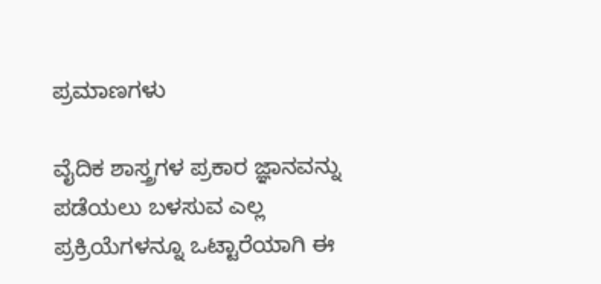ಪ್ರಮಾಣಗಳು

ವೈದಿಕ ಶಾಸ್ತ್ರಗಳ ಪ್ರಕಾರ ಜ್ಞಾನವನ್ನು ಪಡೆಯಲು ಬಳಸುವ ಎಲ್ಲ ಪ್ರಕ್ರಿಯೆಗಳನ್ನೂ ಒಟ್ಟಾರೆಯಾಗಿ ಈ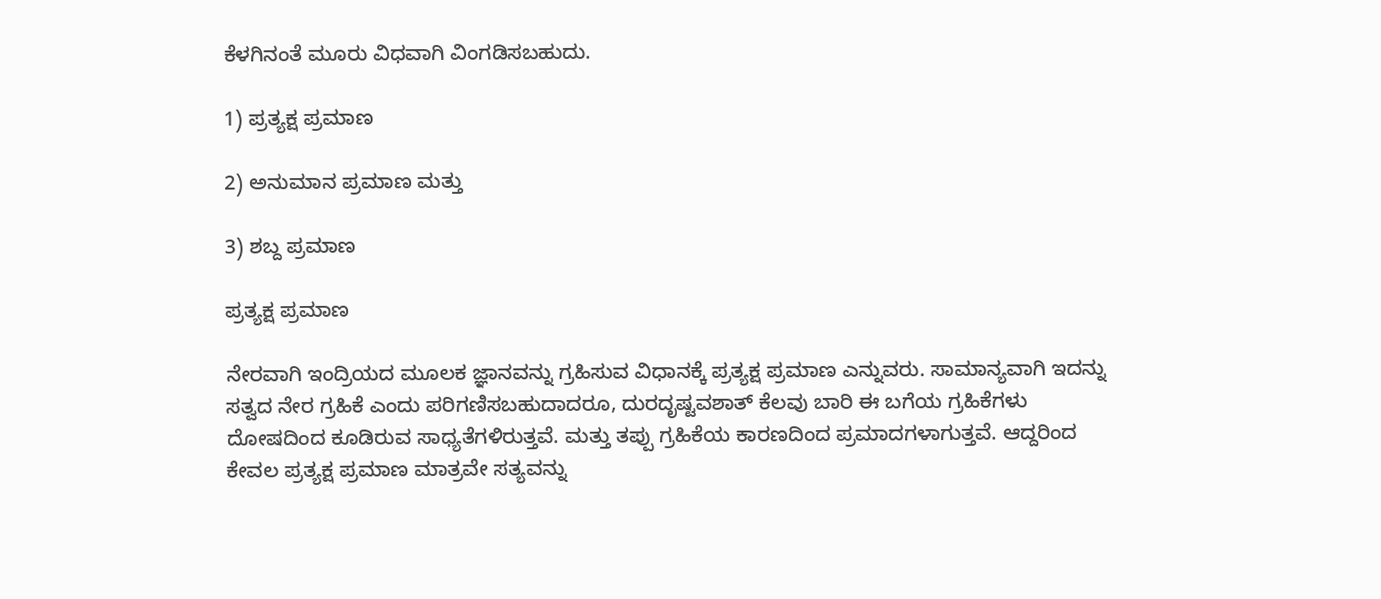ಕೆಳಗಿನಂತೆ ಮೂರು ವಿಧವಾಗಿ ವಿಂಗಡಿಸಬಹುದು.

1) ಪ್ರತ್ಯಕ್ಷ ಪ್ರಮಾಣ

2) ಅನುಮಾನ ಪ್ರಮಾಣ ಮತ್ತು

3) ಶಬ್ದ ಪ್ರಮಾಣ

ಪ್ರತ್ಯಕ್ಷ ಪ್ರಮಾಣ

ನೇರವಾಗಿ ಇಂದ್ರಿಯದ ಮೂಲಕ ಜ್ಞಾನವನ್ನು ಗ್ರಹಿಸುವ ವಿಧಾನಕ್ಕೆ ಪ್ರತ್ಯಕ್ಷ ಪ್ರಮಾಣ ಎನ್ನುವರು. ಸಾಮಾನ್ಯವಾಗಿ ಇದನ್ನು ಸತ್ವದ ನೇರ ಗ್ರಹಿಕೆ ಎಂದು ಪರಿಗಣಿಸಬಹುದಾದರೂ, ದುರದೃಷ್ಟವಶಾತ್ ಕೆಲವು ಬಾರಿ ಈ ಬಗೆಯ ಗ್ರಹಿಕೆಗಳು ದೋಷದಿಂದ ಕೂಡಿರುವ ಸಾಧ್ಯತೆಗಳಿರುತ್ತವೆ. ಮತ್ತು ತಪ್ಪು ಗ್ರಹಿಕೆಯ ಕಾರಣದಿಂದ ಪ್ರಮಾದಗಳಾಗುತ್ತವೆ. ಆದ್ದರಿಂದ ಕೇವಲ ಪ್ರತ್ಯಕ್ಷ ಪ್ರಮಾಣ ಮಾತ್ರವೇ ಸತ್ಯವನ್ನು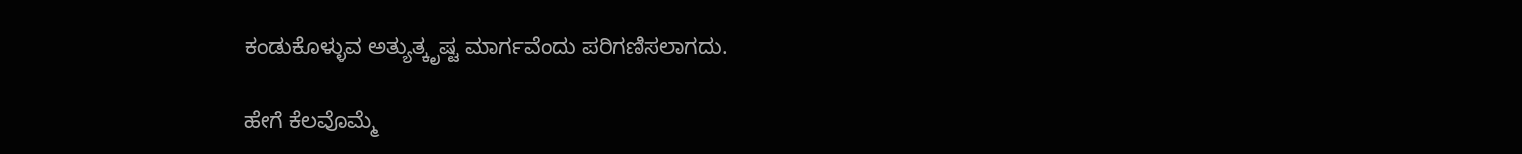ಕಂಡುಕೊಳ್ಳುವ ಅತ್ಯುತ್ಕೃಷ್ಟ ಮಾರ್ಗವೆಂದು ಪರಿಗಣಿಸಲಾಗದು.

ಹೇಗೆ ಕೆಲವೊಮ್ಮೆ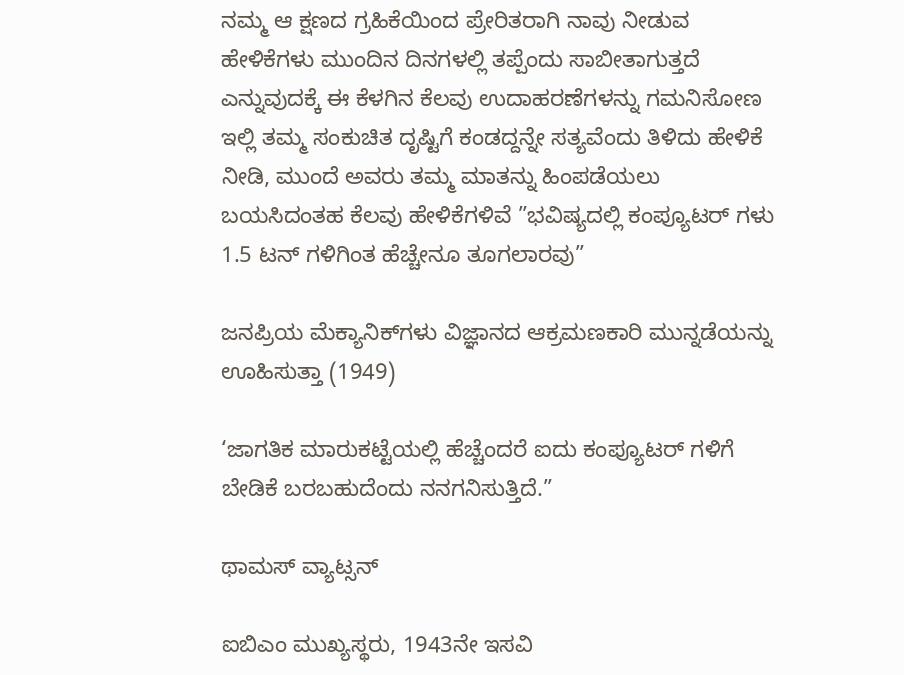ನಮ್ಮ ಆ ಕ್ಷಣದ ಗ್ರಹಿಕೆಯಿಂದ ಪ್ರೇರಿತರಾಗಿ ನಾವು ನೀಡುವ ಹೇಳಿಕೆಗಳು ಮುಂದಿನ ದಿನಗಳಲ್ಲಿ ತಪ್ಪೆಂದು ಸಾಬೀತಾಗುತ್ತದೆ ಎನ್ನುವುದಕ್ಕೆ ಈ ಕೆಳಗಿನ ಕೆಲವು ಉದಾಹರಣೆಗಳನ್ನು ಗಮನಿಸೋಣ ಇಲ್ಲಿ ತಮ್ಮ ಸಂಕುಚಿತ ದೃಷ್ಟಿಗೆ ಕಂಡದ್ದನ್ನೇ ಸತ್ಯವೆಂದು ತಿಳಿದು ಹೇಳಿಕೆ ನೀಡಿ, ಮುಂದೆ ಅವರು ತಮ್ಮ ಮಾತನ್ನು ಹಿಂಪಡೆಯಲು ಬಯಸಿದಂತಹ ಕೆಲವು ಹೇಳಿಕೆಗಳಿವೆ ”ಭವಿಷ್ಯದಲ್ಲಿ ಕಂಪ್ಯೂಟರ್ ಗಳು 1.5 ಟನ್ ಗಳಿಗಿಂತ ಹೆಚ್ಚೇನೂ ತೂಗಲಾರವು”

ಜನಪ್ರಿಯ ಮೆಕ್ಯಾನಿಕ್‌ಗಳು ವಿಜ್ಞಾನದ ಆಕ್ರಮಣಕಾರಿ ಮುನ್ನಡೆಯನ್ನು ಊಹಿಸುತ್ತಾ (1949)

‘ಜಾಗತಿಕ ಮಾರುಕಟ್ಟೆಯಲ್ಲಿ ಹೆಚ್ಚೆಂದರೆ ಐದು ಕಂಪ್ಯೂಟರ್ ಗಳಿಗೆ ಬೇಡಿಕೆ ಬರಬಹುದೆಂದು ನನಗನಿಸುತ್ತಿದೆ.”

ಥಾಮಸ್ ವ್ಯಾಟ್ಸನ್

ಐಬಿಎಂ ಮುಖ್ಯಸ್ಥರು, 1943ನೇ ಇಸವಿ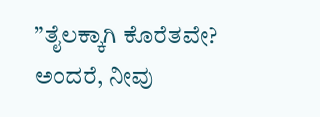”ತೈಲಕ್ಕಾಗಿ ಕೊರೆತವೇ? ಅಂದರೆ, ನೀವು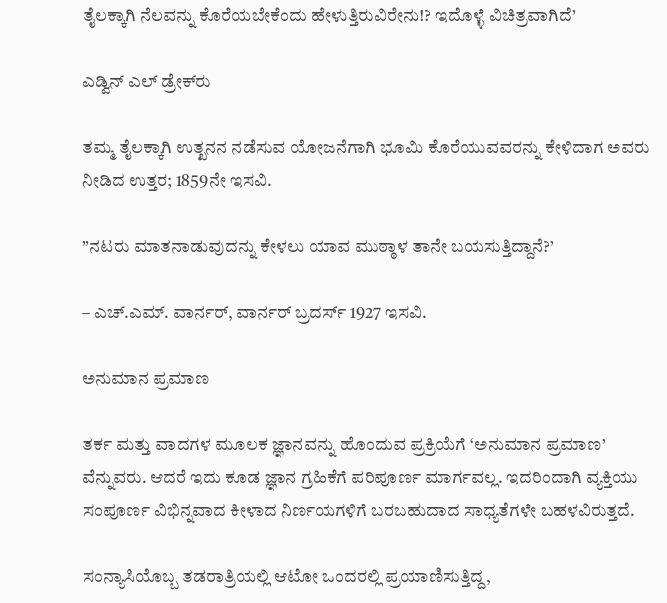ತೈಲಕ್ಕಾಗಿ ನೆಲವನ್ನು ಕೊರೆಯಬೇಕೆಂದು ಹೇಳುತ್ತಿರುವಿರೇನು!? ಇದೊಳ್ಳೆ ವಿಚಿತ್ರವಾಗಿದೆ’

ಎಡ್ವಿನ್‌ ಎಲ್‌ ಡ್ರೇಕ್‌ರು

ತಮ್ಮ ತೈಲಕ್ಕಾಗಿ ಉತ್ಖನನ ನಡೆಸುವ ಯೋಜನೆಗಾಗಿ ಭೂಮಿ ಕೊರೆಯುವವರನ್ನು ಕೇಳಿದಾಗ ಅವರು ನೀಡಿದ ಉತ್ತರ; 1859ನೇ ಇಸವಿ.

”ನಟರು ಮಾತನಾಡುವುದನ್ನು ಕೇಳಲು ಯಾವ ಮುಠ್ಠಾಳ ತಾನೇ ಬಯಸುತ್ತಿದ್ದಾನೆ?’

– ಎಚ್.ಎಮ್. ವಾರ್ನರ್‌, ವಾರ್ನರ್‌ ಬ್ರದರ್ಸ್‌ 1927 ಇಸವಿ.

ಅನುಮಾನ ಪ್ರಮಾಣ

ತರ್ಕ ಮತ್ತು ವಾದಗಳ ಮೂಲಕ ಜ್ಞಾನವನ್ನು ಹೊಂದುವ ಪ್ರಕ್ರಿಯೆಗೆ ‘ಅನುಮಾನ ಪ್ರಮಾಣ’ ವೆನ್ನುವರು. ಆದರೆ ಇದು ಕೂಡ ಜ್ಞಾನ ಗ್ರಹಿಕೆಗೆ ಪರಿಪೂರ್ಣ ಮಾರ್ಗವಲ್ಲ. ಇದರಿಂದಾಗಿ ವ್ಯಕ್ತಿಯು ಸಂಪೂರ್ಣ ವಿಭಿನ್ನವಾದ ಕೀಳಾದ ನಿರ್ಣಯಗಳಿಗೆ ಬರಬಹುದಾದ ಸಾಧ್ಯತೆಗಳೇ ಬಹಳವಿರುತ್ತದೆ.

ಸಂನ್ಯಾಸಿಯೊಬ್ಬ ತಡರಾತ್ರಿಯಲ್ಲಿ ಆಟೋ ಒಂದರಲ್ಲಿ ಪ್ರಯಾಣಿಸುತ್ತಿದ್ದ,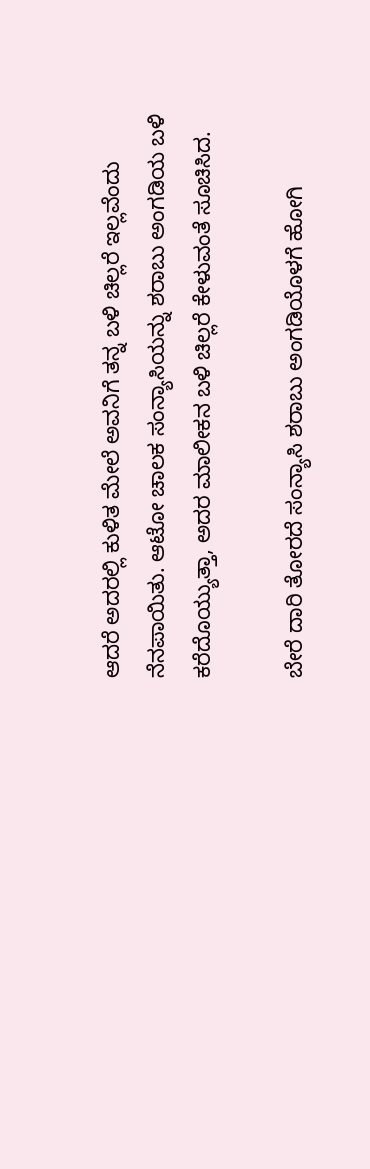ಆದರೆ ಅದರಲ್ಲಿ ಕುಳಿತ ಮೇಲೆ ಅವನಿಗೆ ತನ್ನ ಬಳಿ ಚಿಲ್ಲರೆ ಇಲ್ಲವೆಂದು ನೆನಪಾಯಿತು. ಆಟೋ ಚಾಲಕ ಸಂನ್ಯಾಸಿಯನ್ನು ಶರಾಬು ಅಂಗಡಿಯ ಬಳಿ ಕರೆದೊಯ್ಯುತ್ತಾ, ಅದರ ಮಾಲೀಕನ ಬಳಿ ಚಿಲ್ಲರೆ ಕೇಳುವಂತೆ ಸೂಚಿಸಿದ.

ಬೇರೆ ದಾರಿ ತೋರದೆ ಸಂನ್ಯಾಸಿ ಶರಾಬು ಅಂಗಡಿಯೊಳಗೆ ಹೋಗಿ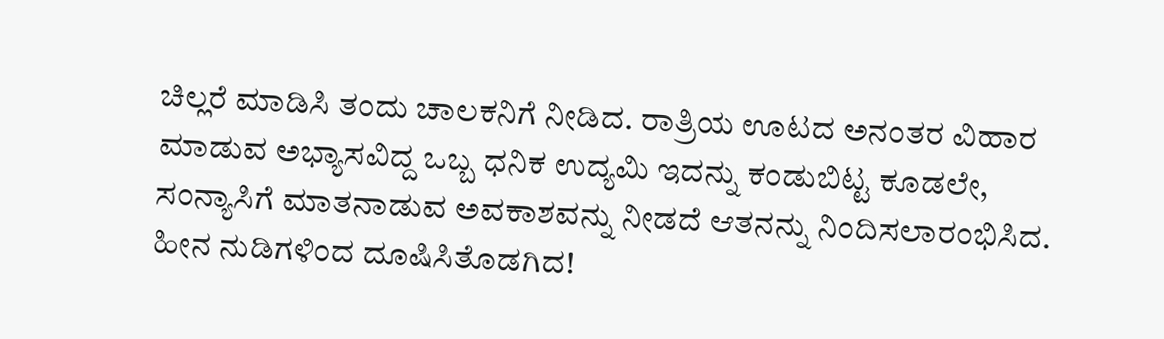ಚಿಲ್ಲರೆ ಮಾಡಿಸಿ ತಂದು ಚಾಲಕನಿಗೆ ನೀಡಿದ. ರಾತ್ರಿಯ ಊಟದ ಅನಂತರ ವಿಹಾರ ಮಾಡುವ ಅಭ್ಯಾಸವಿದ್ದ ಒಬ್ಬ ಧನಿಕ ಉದ್ಯಮಿ ಇದನ್ನು ಕಂಡುಬಿಟ್ಟ ಕೂಡಲೇ, ಸಂನ್ಯಾಸಿಗೆ ಮಾತನಾಡುವ ಅವಕಾಶವನ್ನು ನೀಡದೆ ಆತನನ್ನು ನಿಂದಿಸಲಾರಂಭಿಸಿದ. ಹೀನ ನುಡಿಗಳಿಂದ ದೂಷಿಸಿತೊಡಗಿದ!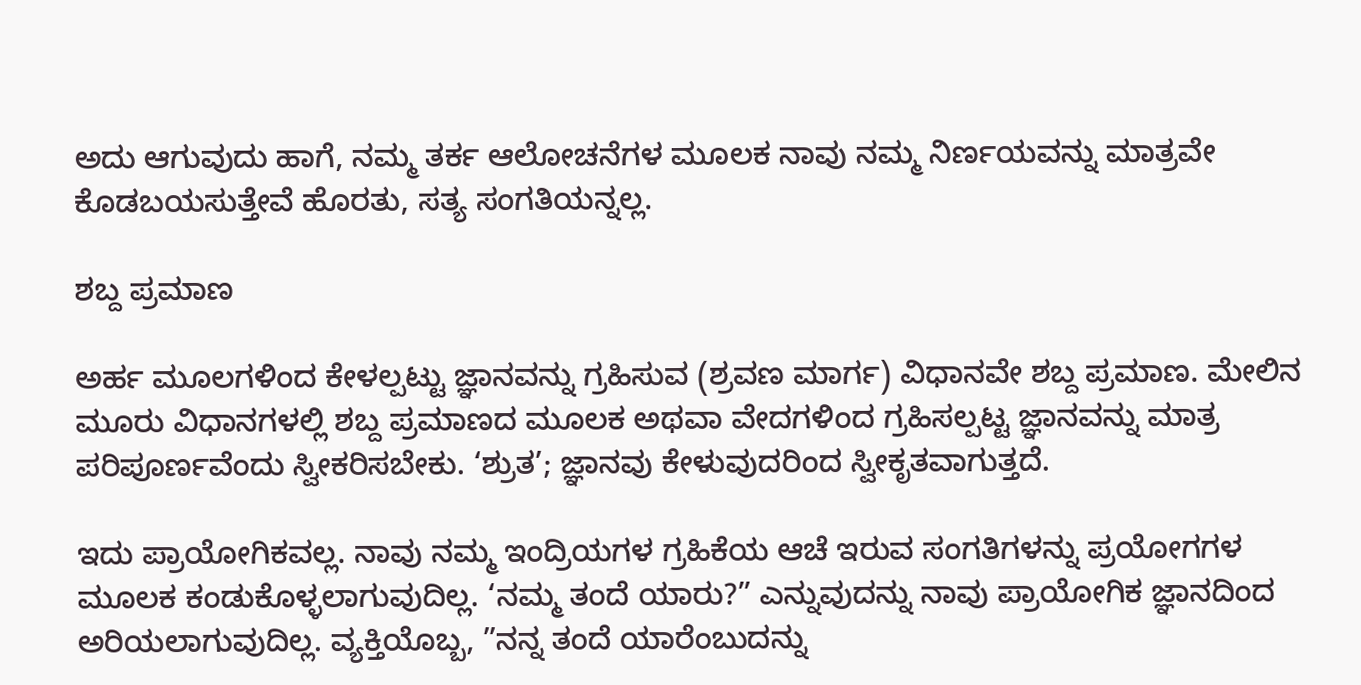ಅದು ಆಗುವುದು ಹಾಗೆ, ನಮ್ಮ ತರ್ಕ ಆಲೋಚನೆಗಳ ಮೂಲಕ ನಾವು ನಮ್ಮ ನಿರ್ಣಯವನ್ನು ಮಾತ್ರವೇ ಕೊಡಬಯಸುತ್ತೇವೆ ಹೊರತು, ಸತ್ಯ ಸಂಗತಿಯನ್ನಲ್ಲ.

ಶಬ್ದ ಪ್ರಮಾಣ

ಅರ್ಹ ಮೂಲಗಳಿಂದ ಕೇಳಲ್ಪಟ್ಟು ಜ್ಞಾನವನ್ನು ಗ್ರಹಿಸುವ (ಶ್ರವಣ ಮಾರ್ಗ) ವಿಧಾನವೇ ಶಬ್ದ ಪ್ರಮಾಣ. ಮೇಲಿನ ಮೂರು ವಿಧಾನಗಳಲ್ಲಿ ಶಬ್ದ ಪ್ರಮಾಣದ ಮೂಲಕ ಅಥವಾ ವೇದಗಳಿಂದ ಗ್ರಹಿಸಲ್ಪಟ್ಟ ಜ್ಞಾನವನ್ನು ಮಾತ್ರ ಪರಿಪೂರ್ಣವೆಂದು ಸ್ವೀಕರಿಸಬೇಕು. ‘ಶ್ರುತ’; ಜ್ಞಾನವು ಕೇಳುವುದರಿಂದ ಸ್ವೀಕೃತವಾಗುತ್ತದೆ.

ಇದು ಪ್ರಾಯೋಗಿಕವಲ್ಲ. ನಾವು ನಮ್ಮ ಇಂದ್ರಿಯಗಳ ಗ್ರಹಿಕೆಯ ಆಚೆ ಇರುವ ಸಂಗತಿಗಳನ್ನು ಪ್ರಯೋಗಗಳ ಮೂಲಕ ಕಂಡುಕೊಳ್ಳಲಾಗುವುದಿಲ್ಲ. ‘ನಮ್ಮ ತಂದೆ ಯಾರು?” ಎನ್ನುವುದನ್ನು ನಾವು ಪ್ರಾಯೋಗಿಕ ಜ್ಞಾನದಿಂದ ಅರಿಯಲಾಗುವುದಿಲ್ಲ. ವ್ಯಕ್ತಿಯೊಬ್ಬ, ”ನನ್ನ ತಂದೆ ಯಾರೆಂಬುದನ್ನು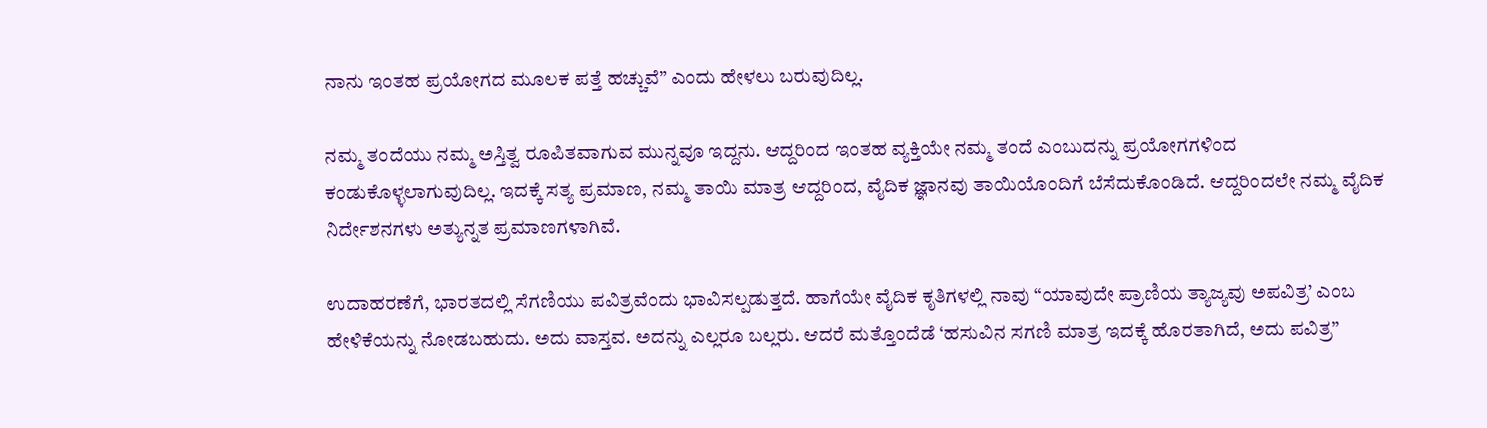ನಾನು ಇಂತಹ ಪ್ರಯೋಗದ ಮೂಲಕ ಪತ್ತೆ ಹಚ್ಚುವೆ” ಎಂದು ಹೇಳಲು ಬರುವುದಿಲ್ಲ.

ನಮ್ಮ ತಂದೆಯು ನಮ್ಮ ಅಸ್ತಿತ್ವ ರೂಪಿತವಾಗುವ ಮುನ್ನವೂ ಇದ್ದನು. ಆದ್ದರಿಂದ ಇಂತಹ ವ್ಯಕ್ತಿಯೇ ನಮ್ಮ ತಂದೆ ಎಂಬುದನ್ನು ಪ್ರಯೋಗಗಳಿಂದ ಕಂಡುಕೊಳ್ಳಲಾಗುವುದಿಲ್ಲ. ಇದಕ್ಕೆ ಸತ್ಯ ಪ್ರಮಾಣ, ನಮ್ಮ ತಾಯಿ ಮಾತ್ರ ಆದ್ದರಿಂದ, ವೈದಿಕ ಜ್ಞಾನವು ತಾಯಿಯೊಂದಿಗೆ ಬೆಸೆದುಕೊಂಡಿದೆ. ಆದ್ದರಿಂದಲೇ ನಮ್ಮ ವೈದಿಕ ನಿರ್ದೇಶನಗಳು ಅತ್ಯುನ್ನತ ಪ್ರಮಾಣಗಳಾಗಿವೆ.

ಉದಾಹರಣೆಗೆ, ಭಾರತದಲ್ಲಿ ಸೆಗಣಿಯು ಪವಿತ್ರವೆಂದು ಭಾವಿಸಲ್ಪಡುತ್ತದೆ. ಹಾಗೆಯೇ ವೈದಿಕ ಕೃತಿಗಳಲ್ಲಿ ನಾವು “ಯಾವುದೇ ಪ್ರಾಣಿಯ ತ್ಯಾಜ್ಯವು ಅಪವಿತ್ರ’ ಎಂಬ ಹೇಳಿಕೆಯನ್ನು ನೋಡಬಹುದು. ಅದು ವಾಸ್ತವ. ಅದನ್ನು ಎಲ್ಲರೂ ಬಲ್ಲರು. ಆದರೆ ಮತ್ತೊಂದೆಡೆ ‘ಹಸುವಿನ ಸಗಣಿ ಮಾತ್ರ ಇದಕ್ಕೆ ಹೊರತಾಗಿದೆ, ಅದು ಪವಿತ್ರ”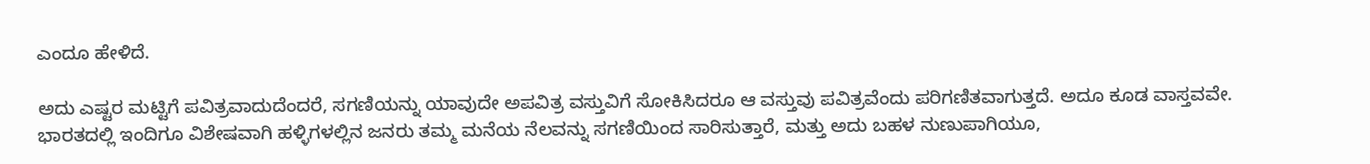ಎಂದೂ ಹೇಳಿದೆ.

ಅದು ಎಷ್ಟರ ಮಟ್ಟಿಗೆ ಪವಿತ್ರವಾದುದೆಂದರೆ, ಸಗಣಿಯನ್ನು ಯಾವುದೇ ಅಪವಿತ್ರ ವಸ್ತುವಿಗೆ ಸೋಕಿಸಿದರೂ ಆ ವಸ್ತುವು ಪವಿತ್ರವೆಂದು ಪರಿಗಣಿತವಾಗುತ್ತದೆ. ಅದೂ ಕೂಡ ವಾಸ್ತವವೇ. ಭಾರತದಲ್ಲಿ ಇಂದಿಗೂ ವಿಶೇಷವಾಗಿ ಹಳ್ಳಿಗಳಲ್ಲಿನ ಜನರು ತಮ್ಮ ಮನೆಯ ನೆಲವನ್ನು ಸಗಣಿಯಿಂದ ಸಾರಿಸುತ್ತಾರೆ, ಮತ್ತು ಅದು ಬಹಳ ನುಣುಪಾಗಿಯೂ,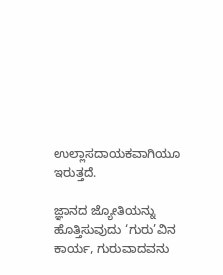ಉಲ್ಲಾಸದಾಯಕವಾಗಿಯೂ ಇರುತ್ತದೆ.

ಜ್ಞಾನದ ಜ್ಯೋತಿಯನ್ನು ಹೊತ್ತಿಸುವುದು ‘ಗುರು’ವಿನ ಕಾರ್ಯ, ಗುರುವಾದವನು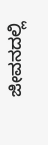ಜೀವನದಲ್ಲಿ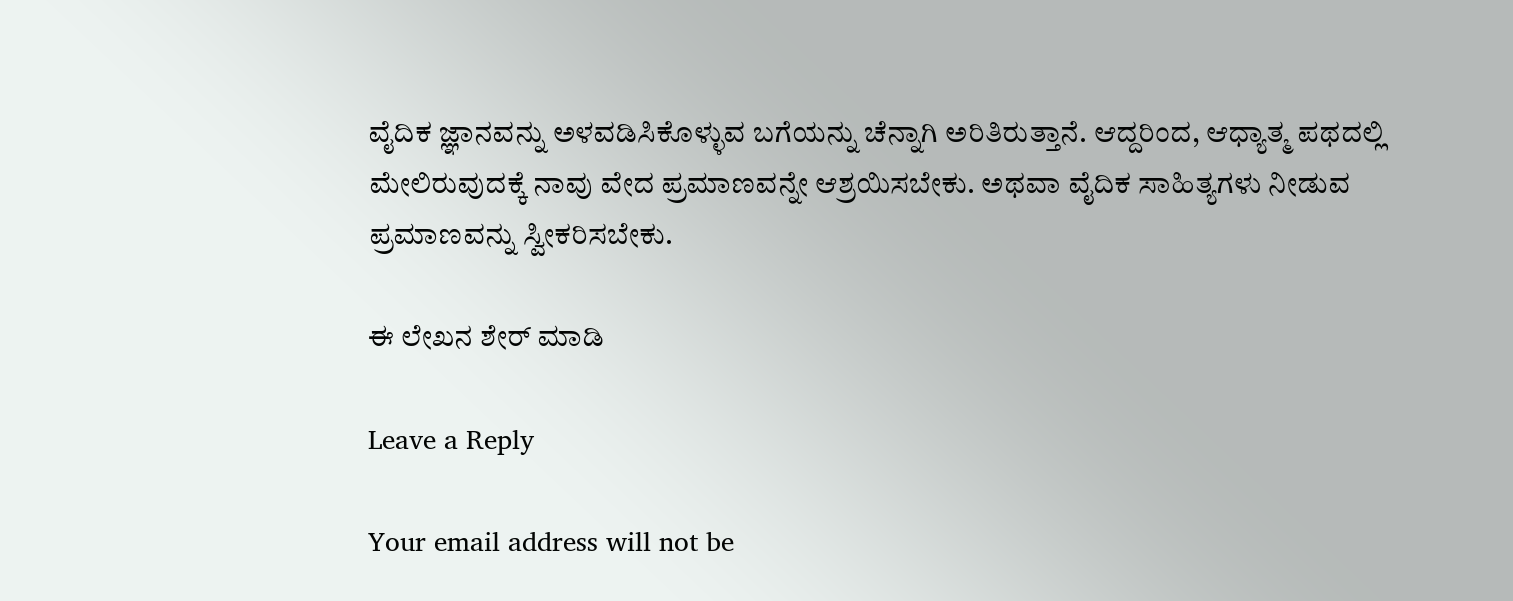ವೈದಿಕ ಜ್ಞಾನವನ್ನು ಅಳವಡಿಸಿಕೊಳ್ಳುವ ಬಗೆಯನ್ನು ಚೆನ್ನಾಗಿ ಅರಿತಿರುತ್ತಾನೆ. ಆದ್ದರಿಂದ, ಆಧ್ಯಾತ್ಮ ಪಥದಲ್ಲಿ ಮೇಲಿರುವುದಕ್ಕೆ ನಾವು ವೇದ ಪ್ರಮಾಣವನ್ನೇ ಆಶ್ರಯಿಸಬೇಕು. ಅಥವಾ ವೈದಿಕ ಸಾಹಿತ್ಯಗಳು ನೀಡುವ ಪ್ರಮಾಣವನ್ನು ಸ್ವೀಕರಿಸಬೇಕು.

ಈ ಲೇಖನ ಶೇರ್ ಮಾಡಿ

Leave a Reply

Your email address will not be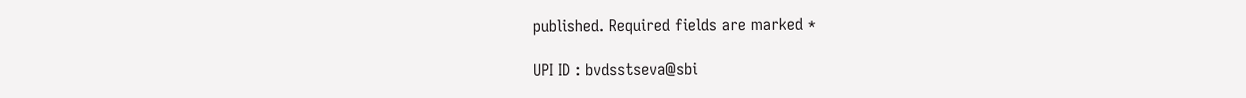published. Required fields are marked *

UPI ID : bvdsstseva@sbi